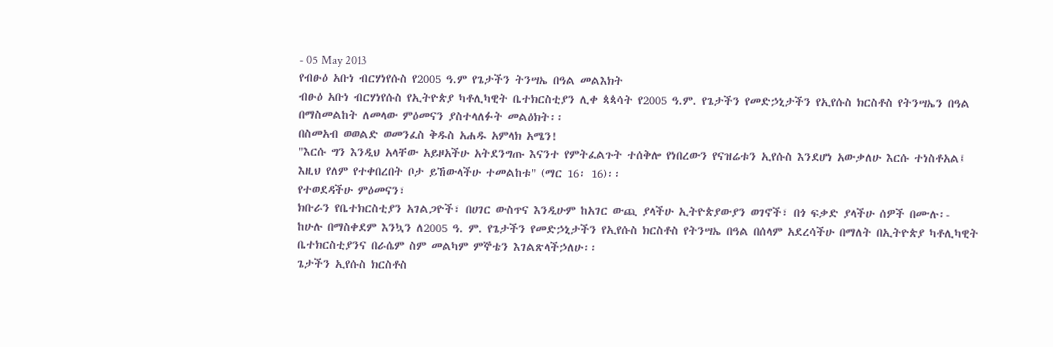- 05 May 2013
የብፁዕ አቡነ ብርሃነየሱስ የ2005 ዓ.ም የጌታችን ትንሣኤ በዓል መልእክት
ብፁዕ አቡነ ብርሃነየሱስ የኢትዮጵያ ካቶሊካዊት ቤተክርስቲያን ሊቀ ጳጳሳት የ2005 ዓ.ም. የጌታችን የመድኃኒታችን የኢየሱስ ክርስቶስ የትንሣኤን በዓል በማስመልከት ለመላው ምዕመናን ያስተላለፉት መልዕክት፡፡
በስመአብ ወወልድ ወመንፈስ ቅዱስ አሐዱ አምላክ አሜን!
"እርሱ ግን እንዲህ አላቸው አይዞአችሁ አትደንግጡ እናንተ የምትፈልጉት ተሰቅሎ የነበረውን የናዝሬቱን ኢየሱስ እንደሆነ አውቃለሁ እርሱ ተነስቶአል፤ እዚህ የለም የተቀበረበት ቦታ ይኸውላችሁ ተመልከቱ" (ማር 16፡ 16)፡፡
የተወደዳችሁ ምዕመናን፣
ክቡራን የቤተክርስቲያን አገልጋዮች፣ በሀገር ውስጥና እንዲሁም ከአገር ውጪ ያላችሁ ኢትዮጵያውያን ወገኖች፣ በጎ ፍቃድ ያላችሁ ሰዎች በሙሉ፡-
ከሁሉ በማስቀደም እንኳን ለ2005 ዓ. ም. የጌታችን የመድኃኒታችን የኢየሱስ ክርስቶስ የትንሣኤ በዓል በሰላም አደረሳችሁ በማለት በኢትዮጵያ ካቶሊካዊት ቤተክርስቲያንና በራሴም ስም መልካም ምኞቴን እገልጽላችኃለሁ፡፡
ጌታችን ኢየሱስ ክርስቶስ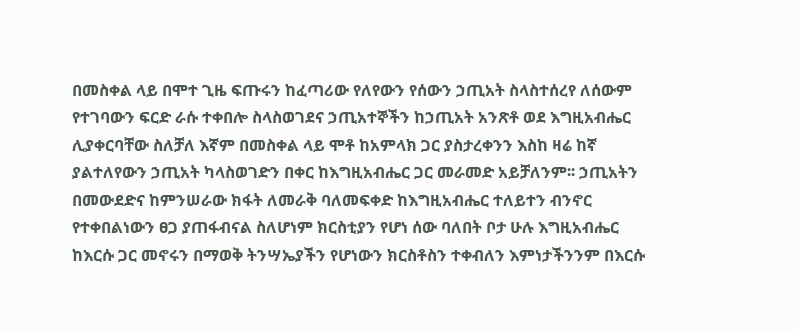በመስቀል ላይ በሞተ ጊዜ ፍጡሩን ከፈጣሪው የለየውን የሰውን ኃጢአት ስላስተሰረየ ለሰውም የተገባውን ፍርድ ራሱ ተቀበሎ ስላስወገደና ኃጢአተኞችን ከኃጢአት አንጽቶ ወደ እግዚአብሔር ሊያቀርባቸው ስለቻለ እኛም በመስቀል ላይ ሞቶ ከአምላክ ጋር ያስታረቀንን እስከ ዛሬ ከኛ ያልተለየውን ኃጢአት ካላስወገድን በቀር ከእግዚአብሔር ጋር መራመድ አይቻለንም፡፡ ኃጢአትን በመውደድና ከምንሠራው ክፋት ለመራቅ ባለመፍቀድ ከእግዚአብሔር ተለይተን ብንኖር የተቀበልነውን ፀጋ ያጠፋብናል ስለሆነም ክርስቲያን የሆነ ሰው ባለበት ቦታ ሁሉ እግዚአብሔር ከእርሱ ጋር መኖሩን በማወቅ ትንሣኤያችን የሆነውን ክርስቶስን ተቀብለን እምነታችንንም በእርሱ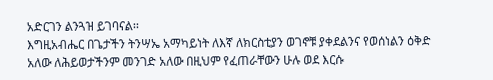አድርገን ልንጓዝ ይገባናል፡፡
እግዚአብሔር በጌታችን ትንሣኤ አማካይነት ለእኛ ለክርስቲያን ወገኖቹ ያቀደልንና የወሰነልን ዕቅድ አለው ለሕይወታችንም መንገድ አለው በዚህም የፈጠራቸውን ሁሉ ወደ እርሱ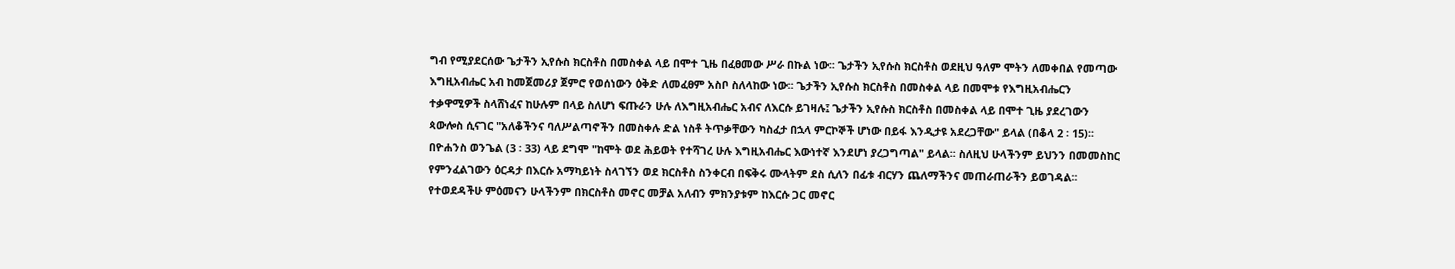ግብ የሚያደርሰው ጌታችን ኢየሱስ ክርስቶስ በመስቀል ላይ በሞተ ጊዜ በፈፀመው ሥራ በኩል ነው፡፡ ጌታችን ኢየሱስ ክርስቶስ ወደዚህ ዓለም ሞትን ለመቀበል የመጣው እግዚአብሔር አብ ከመጀመሪያ ጀምሮ የወሰነውን ዕቅድ ለመፈፀም አስቦ ስለላከው ነው፡፡ ጌታችን ኢየሱስ ክርስቶስ በመስቀል ላይ በመሞቱ የእግዚአብሔርን ተቃዋሚዎች ስላሸነፈና ከሁሉም በላይ ስለሆነ ፍጡራን ሁሉ ለእግዚአብሔር አብና ለእርሱ ይገዛሉ፤ ጌታችን ኢየሱስ ክርስቶስ በመስቀል ላይ በሞተ ጊዜ ያደረገውን ጳውሎስ ሲናገር "አለቆችንና ባለሥልጣኖችን በመስቀሉ ድል ነስቶ ትጥቃቸውን ካስፈታ በኋላ ምርኮኞች ሆነው በይፋ እንዲታዩ አደረጋቸው" ይላል (በቆላ 2 ፡ 15)፡፡
በዮሐንስ ወንጌል (3 ፡ 33) ላይ ደግሞ "ከሞት ወደ ሕይወት የተሻገረ ሁሉ እግዚአብሔር እውነተኛ እንደሆነ ያረጋግጣል" ይላል፡፡ ስለዚህ ሁላችንም ይህንን በመመስከር የምንፈልገውን ዕርዳታ በእርሱ አማካይነት ስላገኘን ወደ ክርስቶስ ስንቀርብ በፍቅሩ ሙላትም ደስ ሲለን በፊቱ ብርሃን ጨለማችንና መጠራጠራችን ይወገዳል፡፡
የተወደዳችሁ ምዕመናን ሁላችንም በክርስቶስ መኖር መቻል አለብን ምክንያቱም ከእርሱ ጋር መኖር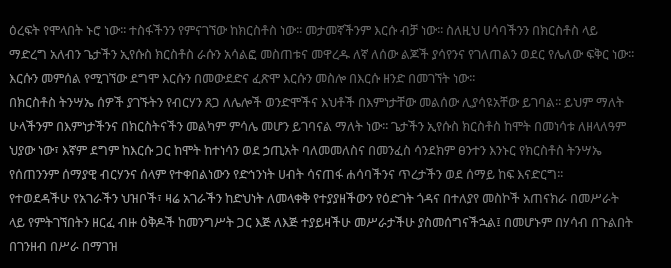ዕረፍት የሞላበት ኑሮ ነው፡፡ ተስፋችንን የምናገኘው ከክርስቶስ ነው፡፡ መታመኛችንም እርሱ ብቻ ነው፡፡ ስለዚህ ሀሳባችንን በክርስቶስ ላይ ማድረግ አለብን ጌታችን ኢየሱስ ክርስቶስ ራሱን አሳልፎ መስጠቱና መዋረዱ ለኛ ለሰው ልጆች ያሳየንና የገለጠልን ወደር የሌለው ፍቅር ነው፡፡ እርሱን መምሰል የሚገኘው ደግሞ እርሱን በመውደድና ፈጽሞ እርሱን መስሎ በእርሱ ዘንድ በመገኘት ነው፡፡
በክርስቶስ ትንሣኤ ሰዎች ያገኙትን የብርሃን ጸጋ ለሌሎች ወንድሞችና እህቶች በእምነታቸው መልሰው ሊያሳዩአቸው ይገባል፡፡ ይህም ማለት ሁላችንም በእምነታችንና በክርስትናችን መልካም ምሳሌ መሆን ይገባናል ማለት ነው፡፡ ጌታችን ኢየሱስ ክርስቶስ ከሞት በመነሳቱ ለዘላለዓም ህያው ነው፣ እኛም ደግም ከእርሱ ጋር ከሞት ከተነሳን ወደ ኃጢአት ባለመመለስና በመንፈስ ሳንደክም ፀንተን እንኑር የክርስቶስ ትንሣኤ የሰጠንንም ሰማያዊ ብርሃንና ሰላም የተቀበልነውን የድኅንነት ሀብት ሳናጠፋ ሐሳባችንና ጥረታችን ወደ ሰማይ ከፍ እናድርግ፡፡
የተወደዳችሁ የአገራችን ህዝቦች፣ ዛሬ አገራችን ከድህነት ለመላቀቅ የተያያዘችውን የዕድገት ጎዳና በተለያየ መስኮች አጠናክራ በመሥራት ላይ የምትገኘበትን ዘርፈ ብዙ ዕቅዶች ከመንግሥት ጋር እጅ ለእጅ ተያይዛችሁ መሥራታችሁ ያስመሰግናችኋል፤ በመሆኑም በሃሳብ በጉልበት በገንዘብ በሥራ በማገዝ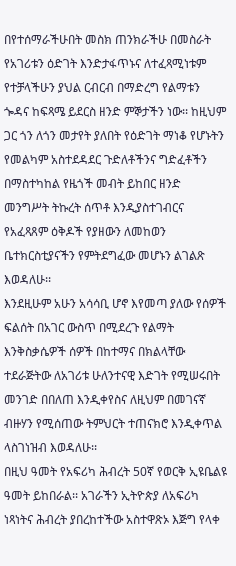በየተሰማራችሁበት መስክ ጠንክራችሁ በመስራት የአገሪቱን ዕድገት እንድታፋጥኑና ለተፈጻሚነቱም የተቻላችሁን ያህል ርብርብ በማድረግ የልማቱን ጐዳና ከፍጻሜ ይደርስ ዘንድ ምኞታችን ነው፡፡ ከዚህም ጋር ጎን ለጎን መታየት ያለበት የዕድገት ማነቆ የሆኑትን የመልካም አስተደዳደር ጉድለቶችንና ግድፈቶችን በማስተካከል የዜጎች መብት ይከበር ዘንድ መንግሥት ትኩረት ሰጥቶ እንዲያስተገብርና የአፈጻጸም ዕቅዶች የያዘውን ለመከወን ቤተክርስቲያናችን የምትደግፈው መሆኑን ልገልጽ እወዳለሁ፡፡
እንደዚሁም አሁን አሳሳቢ ሆኖ እየመጣ ያለው የሰዎች ፍልሰት በአገር ውስጥ በሚደረጉ የልማት እንቅስቃሴዎች ሰዎች በከተማና በክልላቸው ተደራጅትው ለአገሪቱ ሁለንተናዊ እድገት የሚሠሩበት መንገድ በበለጠ እንዲቀየስና ለዚህም በመገናኛ ብዙሃን የሚሰጠው ትምህርት ተጠናክሮ እንዲቀጥል ላስገነዝብ እወዳለሁ፡፡
በዚህ ዓመት የአፍሪካ ሕብረት 50ኛ የወርቅ ኢዩቤልዩ ዓመት ይከበራል፡፡ አገራችን ኢትዮጵያ ለአፍሪካ ነጻነትና ሕብረት ያበረከተችው አስተዋጽኦ እጅግ የላቀ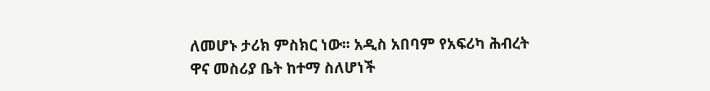ለመሆኑ ታሪክ ምስክር ነው፡፡ አዲስ አበባም የአፍሪካ ሕብረት ዋና መስሪያ ቤት ከተማ ስለሆነች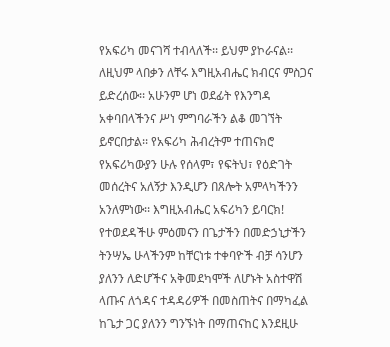የአፍሪካ መናገሻ ተብላለች፡፡ ይህም ያኮራናል፡፡ ለዚህም ላበቃን ለቸሩ እግዚአብሔር ክብርና ምስጋና ይድረሰው፡፡ አሁንም ሆነ ወደፊት የእንግዳ አቀባበላችንና ሥነ ምግባራችን ልቆ መገኘት ይኖርበታል፡፡ የአፍሪካ ሕብረትም ተጠናክሮ የአፍሪካውያን ሁሉ የሰላም፣ የፍትህ፣ የዕድገት መሰረትና አለኝታ እንዲሆን በጸሎት አምላካችንን አንለምነው፡፡ እግዚአብሔር አፍሪካን ይባርክ!
የተወደዳችሁ ምዕመናን በጌታችን በመድኃኒታችን ትንሣኤ ሁላችንም ከቸርነቱ ተቀባዮች ብቻ ሳንሆን ያለንን ለድሆችና አቅመደካሞች ለሆኑት አስተዋሽ ላጡና ለጎዳና ተዳዳሪዎች በመስጠትና በማካፈል ከጌታ ጋር ያለንን ግንኙነት በማጠናከር እንደዚሁ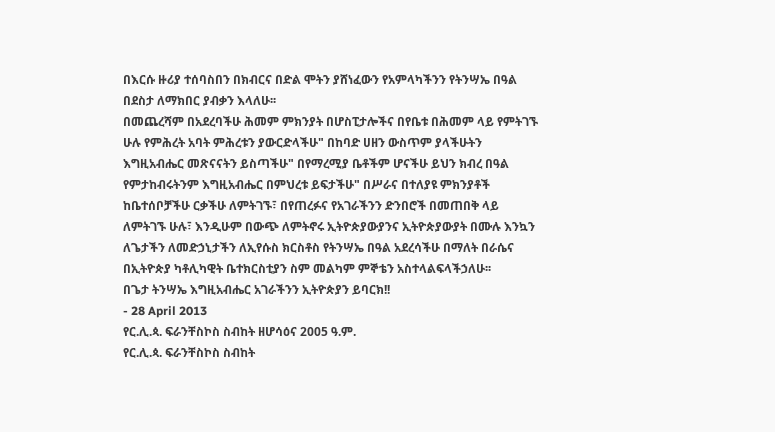በእርሱ ዙሪያ ተሰባስበን በክብርና በድል ሞትን ያሸነፈውን የአምላካችንን የትንሣኤ በዓል በደስታ ለማክበር ያብቃን እላለሁ፡፡
በመጨረሻም በአደረባችሁ ሕመም ምክንያት በሆስፒታሎችና በየቤቱ በሕመም ላይ የምትገኙ ሁሉ የምሕረት አባት ምሕረቱን ያውርድላችሁ" በከባድ ሀዘን ውስጥም ያላችሁትን እግዚአብሔር መጽናናትን ይስጣችሁ" በየማረሚያ ቤቶችም ሆናችሁ ይህን ክብረ በዓል የምታከብሩትንም እግዚአብሔር በምህረቱ ይፍታችሁ" በሥራና በተለያዩ ምክንያቶች ከቤተሰቦቻችሁ ርቃችሁ ለምትገኙ፣ በየጠረፉና የአገራችንን ድንበሮች በመጠበቅ ላይ ለምትገኙ ሁሉ፣ እንዲሁም በውጭ ለምትኖሩ ኢትዮጵያውያንና ኢትዮጵያውያት በሙሉ እንኳን ለጌታችን ለመድኃኒታችን ለኢየሱስ ክርስቶስ የትንሣኤ በዓል አደረሳችሁ በማለት በራሴና በኢትዮጵያ ካቶሊካዊት ቤተክርስቲያን ስም መልካም ምኞቴን አስተላልፍላችኃለሁ፡፡
በጌታ ትንሣኤ እግዚአብሔር አገራችንን ኢትዮጵያን ይባርክ!!
- 28 April 2013
የር.ሊ.ጳ. ፍራንቸስኮስ ስብከት ዘሆሳዕና 2005 ዓ.ም.
የር.ሊ.ጳ. ፍራንቸስኮስ ስብከት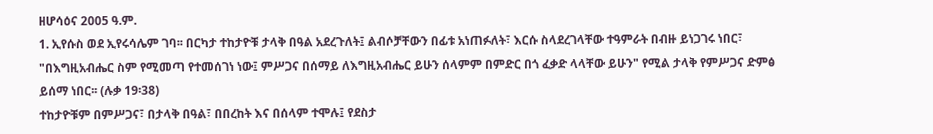ዘሆሳዕና 2005 ዓ.ም.
1. ኢየሱስ ወደ ኢየሩሳሌም ገባ፡፡ በርካታ ተከታዮቹ ታላቅ በዓል አደረጉለት፤ ልብሶቻቸውን በፊቱ አነጠፉለት፣ እርሱ ስላደረገላቸው ተዓምራት በብዙ ይነጋገሩ ነበር፣ "በእግዚአብሔር ስም የሚመጣ የተመሰገነ ነው፤ ምሥጋና በሰማይ ለእግዚአብሔር ይሁን ሰላምም በምድር በጎ ፈቃድ ላላቸው ይሁን" የሚል ታላቅ የምሥጋና ድምፅ ይሰማ ነበር፡፡ (ሉቃ 19፡38)
ተከታዮቹም በምሥጋና፣ በታላቅ በዓል፣ በበረከት እና በሰላም ተሞሉ፤ የደስታ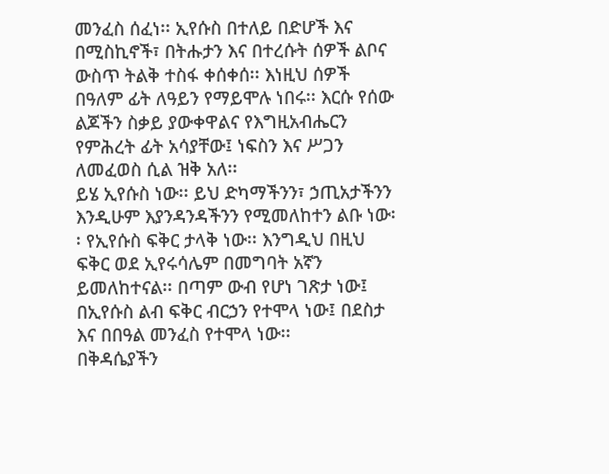መንፈስ ሰፈነ፡፡ ኢየሱስ በተለይ በድሆች እና በሚስኪኖች፣ በትሑታን እና በተረሱት ሰዎች ልቦና ውስጥ ትልቅ ተስፋ ቀሰቀሰ፡፡ እነዚህ ሰዎች በዓለም ፊት ለዓይን የማይሞሉ ነበሩ፡፡ እርሱ የሰው ልጆችን ስቃይ ያውቀዋልና የእግዚአብሔርን የምሕረት ፊት አሳያቸው፤ ነፍስን እና ሥጋን ለመፈወስ ሲል ዝቅ አለ፡፡
ይሄ ኢየሱስ ነው፡፡ ይህ ድካማችንን፣ ኃጢአታችንን እንዲሁም እያንዳንዳችንን የሚመለከተን ልቡ ነው፡፡ የኢየሱስ ፍቅር ታላቅ ነው፡፡ እንግዲህ በዚህ ፍቅር ወደ ኢየሩሳሌም በመግባት አኛን ይመለከተናል፡፡ በጣም ውብ የሆነ ገጽታ ነው፤ በኢየሱስ ልብ ፍቅር ብርኃን የተሞላ ነው፤ በደስታ እና በበዓል መንፈስ የተሞላ ነው፡፡
በቅዳሴያችን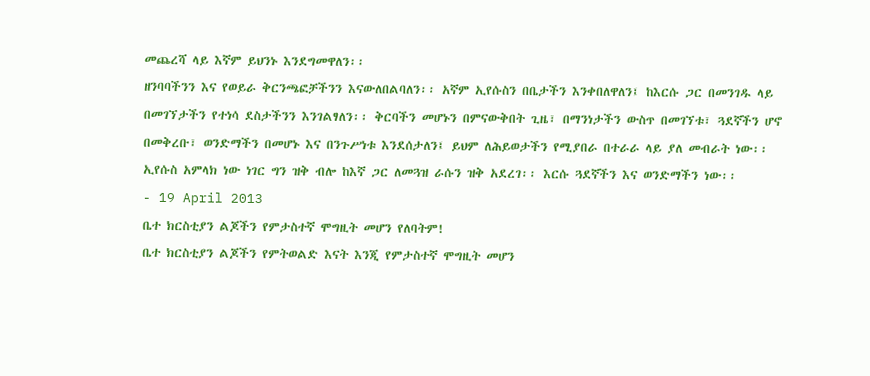መጨረሻ ላይ እኛም ይህንኑ እንደግመዋለን፡፡
ዘንባባችንን እና የወይራ ቅርንጫፎቻችንን እናውለበልባለን፡፡ አኛም ኢየሱስን በቤታችን እንቀበለዋለን፤ ከእርሱ ጋር በመንገዱ ላይ በመገኘታችን የተነሳ ደስታችንን እንገልፃለን፡፡ ቅርባችን መሆኑን በምናውቅበት ጊዜ፣ በማንነታችን ውስጥ በመገኘቱ፣ ጓደኛችን ሆኖ በመቅረቡ፣ ወንድማችን በመሆኑ እና በንጉሥነቱ እንደሰታለን፤ ይህም ለሕይወታችን የሚያበራ በተራራ ላይ ያለ መብራት ነው፡፡ ኢየሱስ አምላክ ነው ነገር ግን ዝቅ ብሎ ከእኛ ጋር ለመጓዝ ራሱን ዝቅ አደረገ፡፡ እርሱ ጓደኛችን እና ወንድማችን ነው፡፡
- 19 April 2013
ቤተ ክርስቲያን ልጆችን የምታስተኛ ሞግዚት መሆን የለባትም!
ቤተ ክርስቲያን ልጆችን የምትወልድ እናት እንጂ የምታስተኛ ሞግዚት መሆን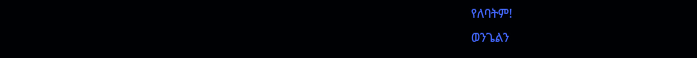የለባትም!
ወንጌልን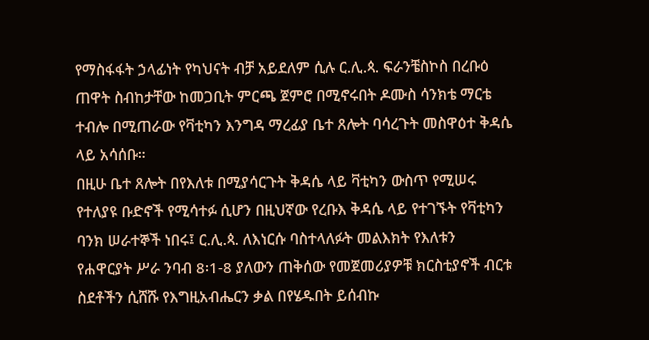የማስፋፋት ኃላፊነት የካህናት ብቻ አይደለም ሲሉ ር.ሊ.ጳ. ፍራንቼስኮስ በረቡዕ ጠዋት ስብከታቸው ከመጋቢት ምርጫ ጀምሮ በሚኖሩበት ዶሙስ ሳንክቴ ማርቴ ተብሎ በሚጠራው የቫቲካን እንግዳ ማረፊያ ቤተ ጸሎት ባሳረጉት መስዋዕተ ቅዳሴ ላይ አሳሰቡ።
በዚሁ ቤተ ጸሎት በየእለቱ በሚያሳርጉት ቅዳሴ ላይ ቫቲካን ውስጥ የሚሠሩ የተለያዩ ቡድኖች የሚሳተፉ ሲሆን በዚህኛው የረቡእ ቅዳሴ ላይ የተገኙት የቫቲካን ባንክ ሠራተኞች ነበሩ፤ ር.ሊ.ጳ. ለእነርሱ ባስተላለፉት መልእክት የእለቱን የሐዋርያት ሥራ ንባብ 8፡1-8 ያለውን ጠቅሰው የመጀመሪያዎቹ ክርስቲያኖች ብርቱ ስደቶችን ሲሸሹ የእግዚአብሔርን ቃል በየሄዱበት ይሰብኩ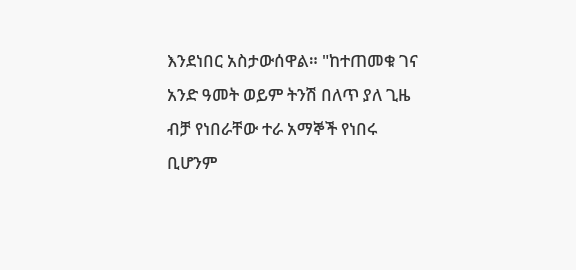እንደነበር አስታውሰዋል። "ከተጠመቁ ገና አንድ ዓመት ወይም ትንሽ በለጥ ያለ ጊዜ ብቻ የነበራቸው ተራ አማኞች የነበሩ ቢሆንም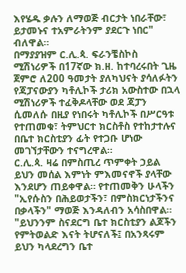እየሄዱ ቃሉን ለማወጅ ብርታት ነበራቸው፣ ይታመኑና ተአምራትንም ያደርጉ ነበር" ብለዋል።
በማያያዝም ር.ሊ.ጳ. ፍራንቼስኮስ ሚሽነሪዎች በ17ኛው ክ.ዘ. ከተባረሩበት ጊዜ ጀምሮ ለ200 ዓመታት ያለካህናት ያሳለፉትን የጃፓናውያን ካቶሊኮች ታሪክ አውስተው በኋላ ሚሽነሪዎች ተፈቅዶላቸው ወደ ጃፓን ሲመለሱ በዚያ የነበሩት ካቶሊኮች በሥርዓቱ የተጠመቁ፣ ትምህርተ ክርስቶስ የተከታተሉና በቤተ ክርስቲያን ፊት የተጋቡ ሆነው መገኘታቸውን ተናግረዋል።
ር.ሊ.ጳ. ዛሬ በምስጢረ ጥምቀት ኃይል ይህን መሰል እምነት ምእመናኖች ያላቸው እንደሆን ጠይቀዋል። የተጠመቅን ሁላችን "ኢየሱስን በሕይወታችን፣ በምስክርነታችንና በቃላችን" ማወጅ እንዳለብን አሳስበዋል። "ይህንንም ስናደርግ ቤተ ክርስቲያን ልጆችን የምትወልድ እናት ትሆናለች፤ በአንጻሩም ይህን ካላደረግን ቤተ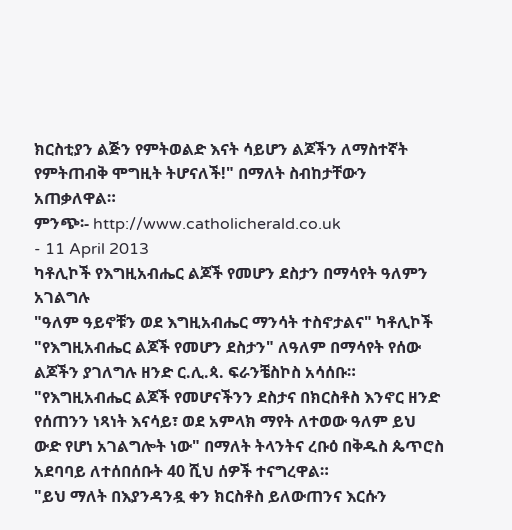ክርስቲያን ልጅን የምትወልድ እናት ሳይሆን ልጆችን ለማስተኛት የምትጠብቅ ሞግዚት ትሆናለች!" በማለት ስብከታቸውን አጠቃለዋል።
ምንጭ፡- http://www.catholicherald.co.uk
- 11 April 2013
ካቶሊኮች የእግዚአብሔር ልጆች የመሆን ደስታን በማሳየት ዓለምን አገልግሉ
"ዓለም ዓይኖቹን ወደ እግዚአብሔር ማንሳት ተስኖታልና" ካቶሊኮች "የእግዚአብሔር ልጆች የመሆን ደስታን" ለዓለም በማሳየት የሰው ልጆችን ያገለግሉ ዘንድ ር.ሊ.ጳ. ፍራንቼስኮስ አሳሰቡ።
"የእግዚአብሔር ልጆች የመሆናችንን ደስታና በክርስቶስ እንኖር ዘንድ የሰጠንን ነጻነት እናሳይ፣ ወደ አምላክ ማየት ለተወው ዓለም ይህ ውድ የሆነ አገልግሎት ነው" በማለት ትላንትና ረቡዕ በቅዱስ ጴጥሮስ አደባባይ ለተሰበሰቡት 40 ሺህ ሰዎች ተናግረዋል።
"ይህ ማለት በእያንዳንዷ ቀን ክርስቶስ ይለውጠንና እርሱን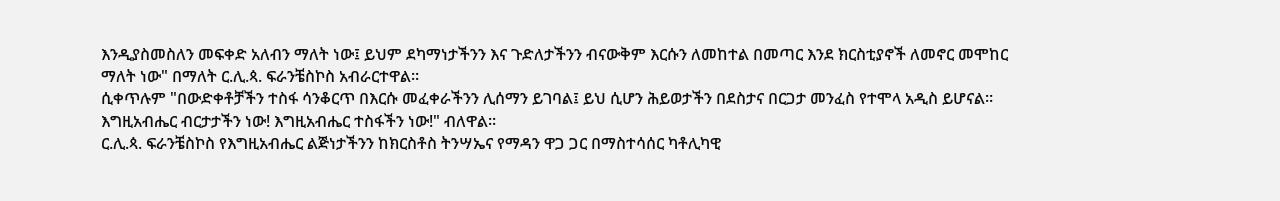እንዲያስመስለን መፍቀድ አለብን ማለት ነው፤ ይህም ደካማነታችንን እና ጉድለታችንን ብናውቅም እርሱን ለመከተል በመጣር እንደ ክርስቲያኖች ለመኖር መሞከር ማለት ነው" በማለት ር.ሊ.ጳ. ፍራንቼስኮስ አብራርተዋል።
ሲቀጥሉም "በውድቀቶቻችን ተስፋ ሳንቆርጥ በእርሱ መፈቀራችንን ሊሰማን ይገባል፤ ይህ ሲሆን ሕይወታችን በደስታና በርጋታ መንፈስ የተሞላ አዲስ ይሆናል። እግዚአብሔር ብርታታችን ነው! እግዚአብሔር ተስፋችን ነው!" ብለዋል።
ር.ሊ.ጳ. ፍራንቼስኮስ የእግዚአብሔር ልጅነታችንን ከክርስቶስ ትንሣኤና የማዳን ዋጋ ጋር በማስተሳሰር ካቶሊካዊ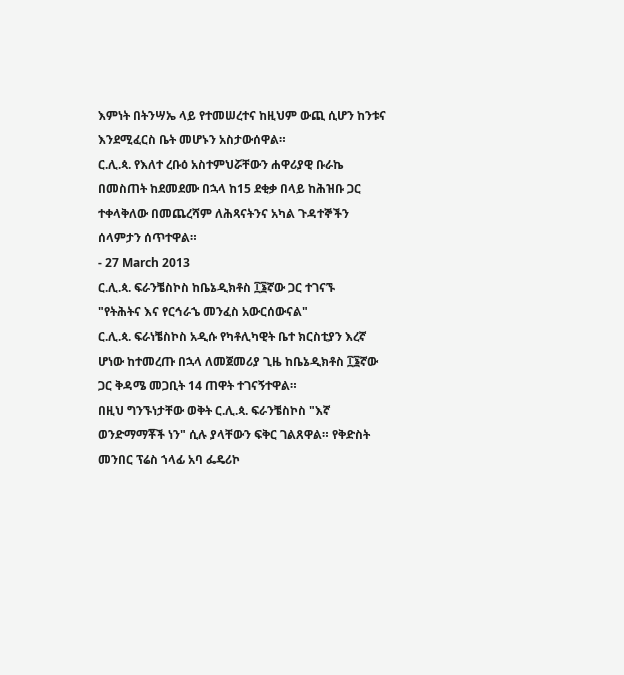እምነት በትንሣኤ ላይ የተመሠረተና ከዚህም ውጪ ሲሆን ከንቱና እንደሚፈርስ ቤት መሆኑን አስታውሰዋል።
ር.ሊ.ጳ. የእለተ ረቡዕ አስተምህሯቸውን ሐዋሪያዊ ቡራኬ በመስጠት ከደመደሙ በኋላ ከ15 ደቂቃ በላይ ከሕዝቡ ጋር ተቀላቅለው በመጨረሻም ለሕጻናትንና አካል ጉዳተኞችን ሰላምታን ሰጥተዋል።
- 27 March 2013
ር.ሊ.ጳ. ፍራንቼስኮስ ከቤኔዲክቶስ ፲፮ኛው ጋር ተገናኙ
"የትሕትና እና የርኅራኄ መንፈስ አውርሰውናል"
ር.ሊ.ጳ. ፍራነቼስኮስ አዲሱ የካቶሊካዊት ቤተ ክርስቲያን እረኛ ሆነው ከተመረጡ በኋላ ለመጀመሪያ ጊዜ ከቤኔዲክቶስ ፲፮ኛው ጋር ቅዳሜ መጋቢት 14 ጠዋት ተገናኝተዋል።
በዚህ ግንኙነታቸው ወቅት ር.ሊ.ጳ. ፍራንቼስኮስ "እኛ ወንድማማቾች ነን" ሲሉ ያላቸውን ፍቅር ገልጸዋል። የቅድስት መንበር ፕሬስ ኀላፊ አባ ፌዴሪኮ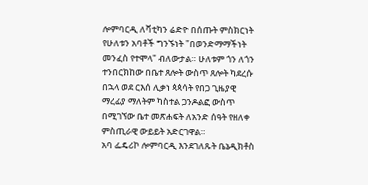ሎምባርዲ ለቫቲካን ሬድዮ በሰጡት ምስክርነት የሁለቱን አባቶች ግንኙነት "በወንድማማችነት መንፈስ የተሞላ" ብለውታል። ሁለቱም ጎን ለጎን ተንበርክከው በቤተ ጸሎት ውስጥ ጸሎት ካደረሱ በኋላ ወደ ርእሰ ሊቃነ ጳጳሳት የበጋ ጊዜያዊ ማረፊያ ማለትም ካስተል ጋንዶልፎ ውስጥ በሚገኘው ቤተ መጽሐፍት ለአንድ ሰዓት የዘለቀ ምስጢራዊ ውይይት አድርገዋል።
አባ ፌዴሪኮ ሎምባርዲ እንደገለጹት ቤኔዲክቶስ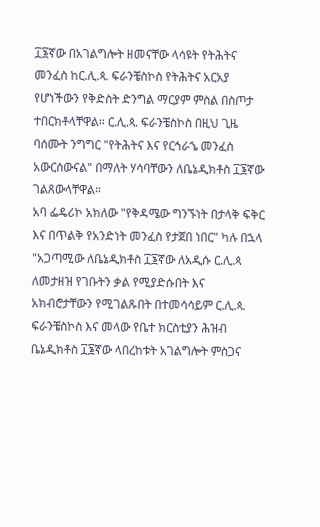፲፮ኛው በአገልግሎት ዘመናቸው ላሳዩት የትሕትና መንፈስ ከር.ሊ.ጳ. ፍራንቼስኮስ የትሕትና አርአያ የሆነችውን የቅድስት ድንግል ማርያም ምስል በስጦታ ተበርክቶላቸዋል። ር.ሊ.ጳ. ፍራንቼስኮስ በዚህ ጊዜ ባሰሙት ንግግር "የትሕትና እና የርኅራኄ መንፈስ አውርሰውናል" በማለት ሃሳባቸውን ለቤኔዲክቶስ ፲፮ኛው ገልጸውላቸዋል።
አባ ፌዴሪኮ አክለው "የቅዳሜው ግንኙነት በታላቅ ፍቅር እና በጥልቅ የአንድነት መንፈስ የታጀበ ነበር" ካሉ በኋላ "አጋጣሚው ለቤኔዲክቶስ ፲፮ኛው ለአዲሱ ር.ሊ.ጳ ለመታዘዝ የገቡትን ቃል የሚያድሱበት እና አክብሮታቸውን የሚገልጹበት በተመሳሳይም ር.ሊ.ጳ. ፍራንቼስኮስ እና መላው የቤተ ክርስቲያን ሕዝብ ቤኔዲክቶስ ፲፮ኛው ላበረከቱት አገልግሎት ምስጋና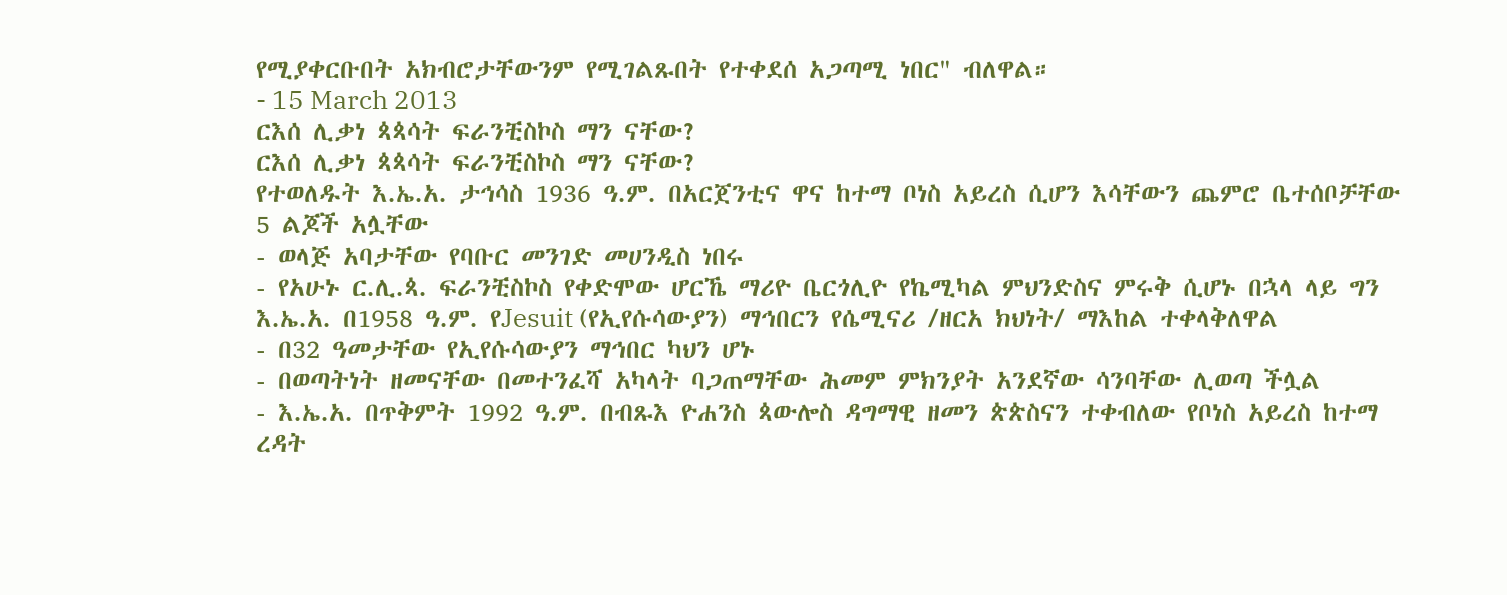የሚያቀርቡበት አክብሮታቸውንም የሚገልጹበት የተቀደሰ አጋጣሚ ነበር" ብለዋል።
- 15 March 2013
ርእሰ ሊቃነ ጳጳሳት ፍራንቺስኮስ ማን ናቸው?
ርእሰ ሊቃነ ጳጳሳት ፍራንቺስኮስ ማን ናቸው?
የተወለዱት እ.ኤ.አ. ታኅሳስ 1936 ዓ.ም. በአርጀንቲና ዋና ከተማ ቦነስ አይረስ ሲሆን እሳቸውን ጨምሮ ቤተሰቦቻቸው 5 ልጆች አሏቸው
- ወላጅ አባታቸው የባቡር መንገድ መሀንዲስ ነበሩ
- የአሁኑ ር.ሊ.ጳ. ፍራንቺስኮስ የቀድሞው ሆርኼ ማሪዮ ቤርጎሊዮ የኬሚካል ምህንድስና ምሩቅ ሲሆኑ በኋላ ላይ ግን እ.ኤ.አ. በ1958 ዓ.ም. የJesuit (የኢየሱሳውያን) ማኅበርን የሴሚናሪ /ዘርአ ክህነት/ ማእከል ተቀላቅለዋል
- በ32 ዓመታቸው የኢየሱሳውያን ማኅበር ካህን ሆኑ
- በወጣትነት ዘመናቸው በመተንፈሻ አካላት ባጋጠማቸው ሕመም ምክንያት አንደኛው ሳንባቸው ሊወጣ ችሏል
- እ.ኤ.አ. በጥቅምት 1992 ዓ.ም. በብጹእ ዮሐንስ ጳውሎስ ዳግማዊ ዘመን ጵጵስናን ተቀብለው የቦነስ አይረስ ከተማ ረዳት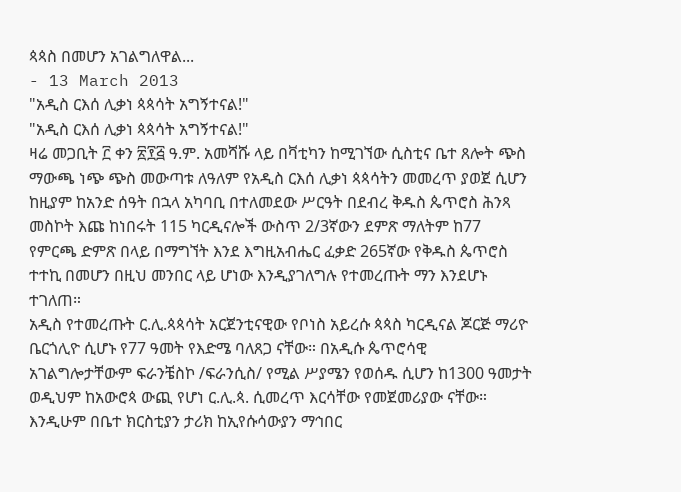ጳጳስ በመሆን አገልግለዋል...
- 13 March 2013
"አዲስ ርእሰ ሊቃነ ጳጳሳት አግኝተናል!"
"አዲስ ርእሰ ሊቃነ ጳጳሳት አግኝተናል!"
ዛሬ መጋቢት ፫ ቀን ፳፻፭ ዓ.ም. አመሻሹ ላይ በቫቲካን ከሚገኘው ሲስቲና ቤተ ጸሎት ጭስ ማውጫ ነጭ ጭስ መውጣቱ ለዓለም የአዲስ ርእሰ ሊቃነ ጳጳሳትን መመረጥ ያወጀ ሲሆን ከዚያም ከአንድ ሰዓት በኋላ አካባቢ በተለመደው ሥርዓት በደብረ ቅዱስ ጴጥሮስ ሕንጻ መስኮት እጩ ከነበሩት 115 ካርዲናሎች ውስጥ 2/3ኛውን ደምጽ ማለትም ከ77 የምርጫ ድምጽ በላይ በማግኘት እንደ እግዚአብሔር ፈቃድ 265ኛው የቅዱስ ጴጥሮስ ተተኪ በመሆን በዚህ መንበር ላይ ሆነው እንዲያገለግሉ የተመረጡት ማን እንደሆኑ ተገለጠ።
አዲስ የተመረጡት ር.ሊ.ጳጳሳት አርጀንቲናዊው የቦነስ አይረሱ ጳጳስ ካርዲናል ጆርጅ ማሪዮ ቤርጎሊዮ ሲሆኑ የ77 ዓመት የእድሜ ባለጸጋ ናቸው። በአዲሱ ጴጥሮሳዊ አገልግሎታቸውም ፍራንቼስኮ /ፍራንሲስ/ የሚል ሥያሜን የወሰዱ ሲሆን ከ1300 ዓመታት ወዲህም ከአውሮጳ ውጪ የሆነ ር.ሊ.ጳ. ሲመረጥ እርሳቸው የመጀመሪያው ናቸው። እንዲሁም በቤተ ክርስቲያን ታሪክ ከኢየሱሳውያን ማኅበር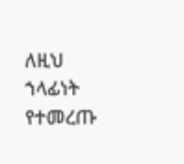ለዚህ ኀላፊነት የተመረጡ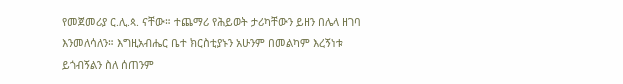የመጀመሪያ ር.ሊ.ጳ. ናቸው። ተጨማሪ የሕይወት ታሪካቸውን ይዘን በሌላ ዘገባ እንመለሳለን። እግዚአብሔር ቤተ ክርስቲያኑን አሁንም በመልካም እረኝነቱ ይጎብኝልን ስለ ሰጠንም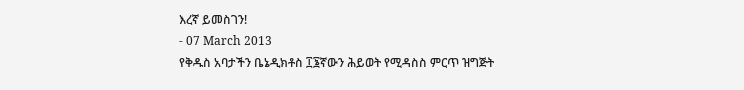እረኛ ይመስገን!
- 07 March 2013
የቅዱስ አባታችን ቤኔዲክቶስ ፲፮ኛውን ሕይወት የሚዳስስ ምርጥ ዝግጅት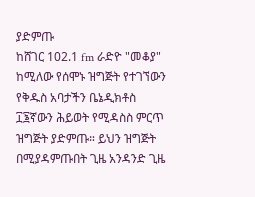ያድምጡ
ከሸገር 102.1 fm ራድዮ "መቆያ" ከሚለው የሰሞኑ ዝግጅት የተገኘውን የቅዱስ አባታችን ቤኔዲክቶስ ፲፮ኛውን ሕይወት የሚዳስስ ምርጥ ዝግጅት ያድምጡ። ይህን ዝግጅት በሚያዳምጡበት ጊዜ አንዳንድ ጊዜ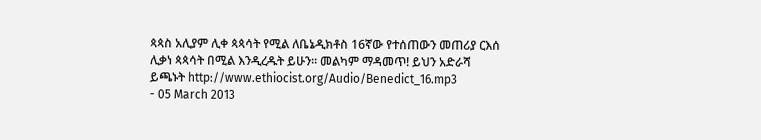ጳጳስ አሊያም ሊቀ ጳጳሳት የሚል ለቤኔዲክቶስ 16ኛው የተሰጠውን መጠሪያ ርእሰ ሊቃነ ጳጳሳት በሚል እንዲረዱት ይሁን። መልካም ማዳመጥ! ይህን አድራሻ ይጫኑት http://www.ethiocist.org/Audio/Benedict_16.mp3
- 05 March 2013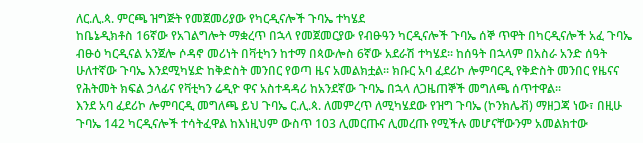ለር.ሊ.ጳ. ምርጫ ዝግጅት የመጀመሪያው የካርዲናሎች ጉባኤ ተካሄደ
ከቤኔዲክቶስ 16ኛው የአገልግሎት ማቋረጥ በኋላ የመጀመርያው የብፁዓን ካርዲናሎች ጉባኤ ሰኞ ጥዋት በካርዲናሎች አፈ ጉባኤ ብፁዕ ካርዲናል አንጀሎ ሶዳኖ መሪነት በቫቲካን ከተማ በጳውሎስ 6ኛው አደራሽ ተካሄደ፡፡ ከሰዓት በኋላም በአስራ አንድ ሰዓት ሁለተኛው ጉባኤ እንደሚካሄድ ከቅድስት መንበር የወጣ ዜና አመልክቷል፡፡ ክቡር አባ ፈደሪኮ ሎምባርዲ የቅድስት መንበር የዜናና የሕትመት ክፍል ኃላፊና የቫቲካን ሬዲዮ ዋና አስተዳዳሪ ከአንደኛው ጉባኤ በኋላ ለጋዜጠኞች መግለጫ ሰጥተዋል፡፡
እንደ አባ ፈደሪኮ ሎምባርዲ መግለጫ ይህ ጉባኤ ር.ሊ.ጳ. ለመምረጥ ለሚካሄደው የዝግ ጉባኤ (ኮንክሌቭ) ማዘጋጃ ነው፣ በዚሁ ጉባኤ 142 ካርዲናሎች ተሳትፈዋል ከእነዚህም ውስጥ 103 ሊመርጡና ሊመረጡ የሚችሉ መሆናቸውንም አመልክተው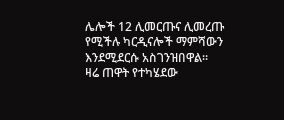ሌሎች 12 ሊመርጡና ሊመረጡ የሚችሉ ካርዲናሎች ማምሻውን እንደሚደርሱ አስገንዝበዋል፡፡
ዛሬ ጠዋት የተካሄደው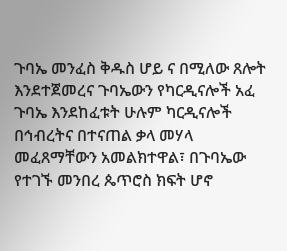ጉባኤ መንፈስ ቅዱስ ሆይ ና በሚለው ጸሎት እንደተጀመረና ጉባኤውን የካርዲናሎች አፈ ጉባኤ እንደከፈቱት ሁሉም ካርዲናሎች በኅብረትና በተናጠል ቃላ መሃላ መፈጸማቸውን አመልክተዋል፣ በጉባኤው የተገኙ መንበረ ጴጥሮስ ክፍት ሆኖ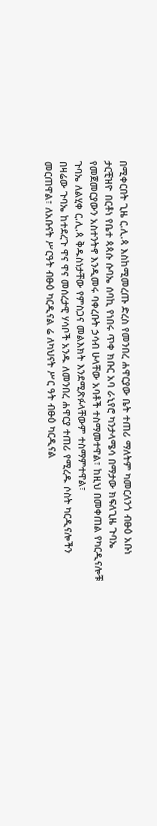በሚቀርበት ጊዜ ር.ሊ.ጳ እስከሚመረጡ ድረስ የመንበረ ሐዋርያው ቤት ተጠሪ ማለትም ካመርለንጎ ብፁዕ አቡነ ታርቺዝዮ በርቶነ የቤተ ጳጳሱ ሱባኤ ሰባኪ የነበሩ ጥቀ ክቡር አባ ራኒየሮ ካንታላሜሳ በማታው ክፍለጊዜ ጉባኤ የመጀመርያውን አስተንትኖ እንዲመሩ ባቀረቡት ኃሳብ ሁላቸው አባቶች ተስማመተዋል፣ ከዚህ በመቀጠል የካርዲናሎቹ ጉባኤ ለልሂቀ ር.ሊ.ጳ ቅዱስነታቸው የምስጋና መልእክት እንደሚጽፉላቸውም ተስማምተዋል፣
በዛሬው ጉባኤ ከተደረጉ ዋና ዋና መሰረታዊ ሃሳቦች አንዱ ለመንበረ ሐዋርያ ተጠሪ የሚረዱ ሶስት ካርዲናሎችን መርጠዋል፣ ለአቡናት ሥርዓት ብፁዕ ካርዲናል ሬ ለካህናት ሥር ዓት ብፁዕ ካርዲናል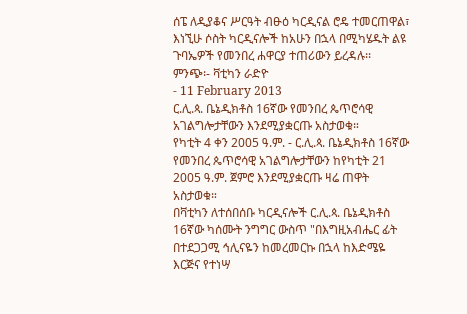ሰፔ ለዲያቆና ሥርዓት ብፁዕ ካርዲናል ሮዴ ተመርጠዋል፣ እነኚሁ ሶስት ካርዲናሎች ከአሁን በኋላ በሚካሄዱት ልዩ ጉባኤዎች የመንበረ ሐዋርያ ተጠሪውን ይረዳሉ፡፡
ምንጭ፡- ቫቲካን ራድዮ
- 11 February 2013
ር.ሊ.ጳ. ቤኔዲክቶስ 16ኛው የመንበረ ጴጥሮሳዊ አገልግሎታቸውን እንደሚያቋርጡ አስታወቁ።
የካቲት 4 ቀን 2005 ዓ.ም. - ር.ሊ.ጳ. ቤኔዲክቶስ 16ኛው የመንበረ ጴጥሮሳዊ አገልግሎታቸውን ከየካቲት 21 2005 ዓ.ም. ጀምሮ እንደሚያቋርጡ ዛሬ ጠዋት አስታወቁ።
በቫቲካን ለተሰበሰቡ ካርዲናሎች ር.ሊ.ጳ. ቤኔዲክቶስ 16ኛው ካሰሙት ንግግር ውስጥ "በእግዚአብሔር ፊት በተደጋጋሚ ኅሊናዬን ከመረመርኩ በኋላ ከእድሜዬ እርጅና የተነሣ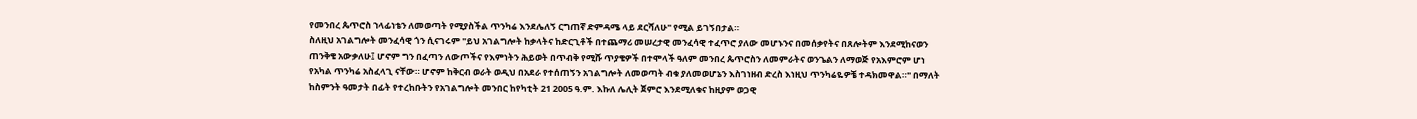የመንበረ ጴጥሮስ ኀላፊነቴን ለመወጣት የሚያስችል ጥንካሬ እንደሌለኝ ርግጠኛ ድምዳሜ ላይ ደርሻለሁ" የሚል ይገኝበታል።
ስለዚህ አገልግሎት መንፈሳዊ ጎን ሲናገሩም "ይህ አገልግሎት ከቃላትና ከድርጊቶች በተጨማሪ መሠረታዊ መንፈሳዊ ተፈጥሮ ያለው መሆኑንና በመሰቃየትና በጸሎትም እንደሚከናወን ጠንቅቄ አውቃለሁ፤ ሆኖም ግን በፈጣን ለውጦችና የእምነትን ሕይወት በጥብቅ የሚሹ ጥያቄዎች በተሞላች ዓለም መንበረ ጴጥሮስን ለመምራትና ወንጌልን ለማወጅ የአእምሮም ሆነ የአካል ጥንካሬ አስፈላጊ ናቸው። ሆኖም ከቅርብ ወራት ወዲህ በአደራ የተሰጠኝን አገልግሎት ለመወጣት ብቁ ያለመወሆኔን እስገነዘብ ድረስ እነዚህ ጥንካሬዬዎቼ ተዳክመዋል።" በማለት ከስምንት ዓመታት በፊት የተረከቡትን የአገልግሎት መንበር ከየካቲት 21 2005 ዓ.ም. እኩለ ሌሊት ጀምሮ እንደሚለቁና ከዚያም ወጋዊ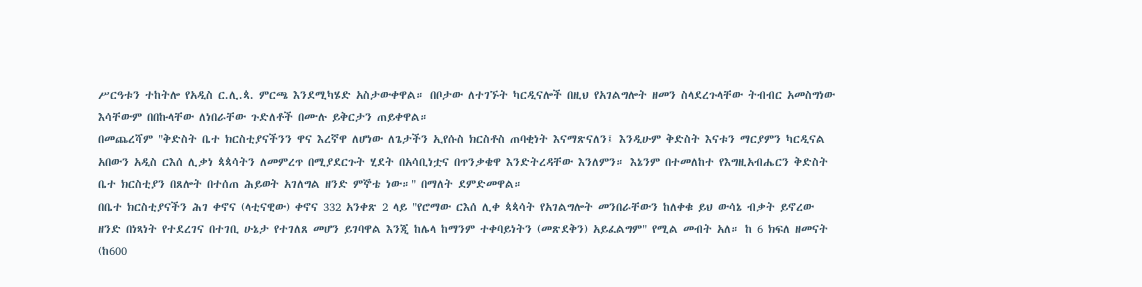ሥርዓቱን ተከትሎ የአዲስ ር.ሊ.ጳ. ምርጫ እንደሚካሄድ አስታውቀዋል። በቦታው ለተገኙት ካርዲናሎች በዚህ የአገልግሎት ዘመን ስላደረጉላቸው ትብብር አመስግነው እሳቸውም በበኩላቸው ለነበራቸው ጉድለቶች በሙሉ ይቅርታን ጠይቀዋል።
በመጨረሻም "ቅድስት ቤተ ክርስቲያናችንን ዋና እረኛዋ ለሆነው ለጌታችን ኢየሱስ ክርስቶስ ጠባቂነት እናማጽናለን፤ እንዲሁም ቅድስት እናቱን ማርያምን ካርዲናል አበውን አዲስ ርእሰ ሊቃነ ጳጳሳትን ለመምረጥ በሚያደርጉት ሂደት በአሳቢነቷና በጥንቃቄዋ እንድትረዳቸው እንለምን። እኔንም በተመለከተ የእግዚአብሔርን ቅድስት ቤተ ክርስቲያን በጸሎት በተሰጠ ሕይወት አገለግል ዘንድ ምኞቴ ነው።" በማለት ደምድመዋል።
በቤተ ክርስቲያናችን ሕገ ቀኖና (ላቲናዊው) ቀኖና 332 አንቀጽ 2 ላይ "የሮማው ርእሰ ሊቀ ጳጳሳት የአገልግሎት መንበራቸውን ከለቀቁ ይህ ውሳኔ ብቃት ይኖረው ዘንድ በነጻነት የተደረገና በተገቢ ሁኔታ የተገለጸ መሆን ይገባዋል እንጂ ከሌላ ከማንም ተቀባይነትን (መጽደቅን) አይፈልግም" የሚል መብት አለ። ከ 6 ክፍለ ዘመናት (ከ600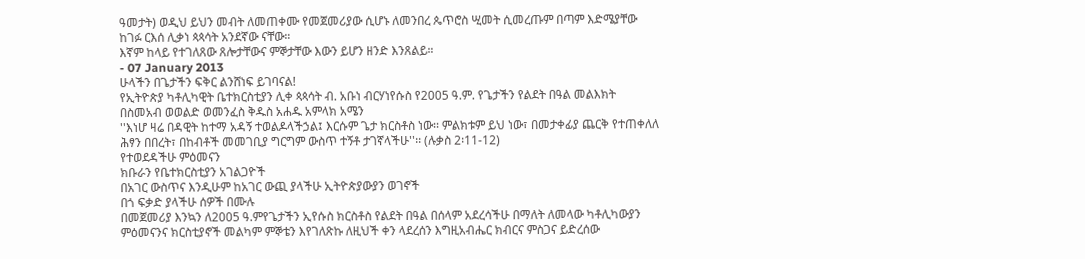ዓመታት) ወዲህ ይህን መብት ለመጠቀሙ የመጀመሪያው ሲሆኑ ለመንበረ ጴጥሮስ ሢመት ሲመረጡም በጣም እድሜያቸው ከገፉ ርእሰ ሊቃነ ጳጳሳት አንደኛው ናቸው።
እኛም ከላይ የተገለጸው ጸሎታቸውና ምኞታቸው እውን ይሆን ዘንድ እንጸልይ።
- 07 January 2013
ሁላችን በጌታችን ፍቅር ልንሸነፍ ይገባናል!
የኢትዮጵያ ካቶሊካዊት ቤተክርስቲያን ሊቀ ጳጳሳት ብ. አቡነ ብርሃነየሱስ የ2005 ዓ.ም. የጌታችን የልደት በዓል መልእክት
በስመአብ ወወልድ ወመንፈስ ቅዱስ አሐዱ አምላክ አሜን
''እነሆ ዛሬ በዳዊት ከተማ አዳኝ ተወልዶላችኃል፤ እርሱም ጌታ ክርስቶስ ነው፡፡ ምልክቱም ይህ ነው፣ በመታቀፊያ ጨርቅ የተጠቀለለ ሕፃን በበረት፣ በከብቶች መመገቢያ ግርግም ውስጥ ተኝቶ ታገኛላችሁ''፡፡ (ሉቃስ 2፡11-12)
የተወደዳችሁ ምዕመናን
ክቡራን የቤተክርስቲያን አገልጋዮች
በአገር ውስጥና እንዲሁም ከአገር ውጪ ያላችሁ ኢትዮጵያውያን ወገኖች
በጎ ፍቃድ ያላችሁ ሰዎች በሙሉ
በመጀመሪያ እንኳን ለ2005 ዓ.ምየጌታችን ኢየሱስ ክርስቶስ የልደት በዓል በሰላም አደረሳችሁ በማለት ለመላው ካቶሊካውያን ምዕመናንና ክርስቲያኖች መልካም ምኞቴን እየገለጽኩ ለዚህች ቀን ላደረሰን እግዚአብሔር ክብርና ምስጋና ይድረሰው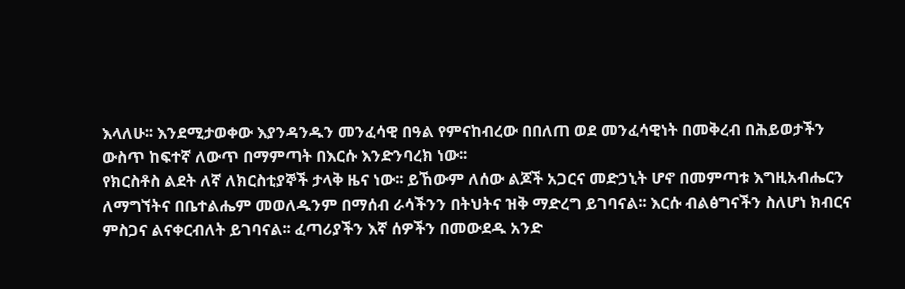እላለሁ፡፡ እንደሚታወቀው እያንዳንዱን መንፈሳዊ በዓል የምናከብረው በበለጠ ወደ መንፈሳዊነት በመቅረብ በሕይወታችን ውስጥ ከፍተኛ ለውጥ በማምጣት በእርሱ እንድንባረክ ነው፡፡
የክርስቶስ ልደት ለኛ ለክርስቲያኞች ታላቅ ዜና ነው፡፡ ይኸውም ለሰው ልጆች አጋርና መድኃኒት ሆኖ በመምጣቱ እግዚአብሔርን ለማግኘትና በቤተልሔም መወለዱንም በማሰብ ራሳችንን በትህትና ዝቅ ማድረግ ይገባናል፡፡ እርሱ ብልፅግናችን ስለሆነ ክብርና ምስጋና ልናቀርብለት ይገባናል፡፡ ፈጣሪያችን እኛ ሰዎችን በመውደዱ አንድ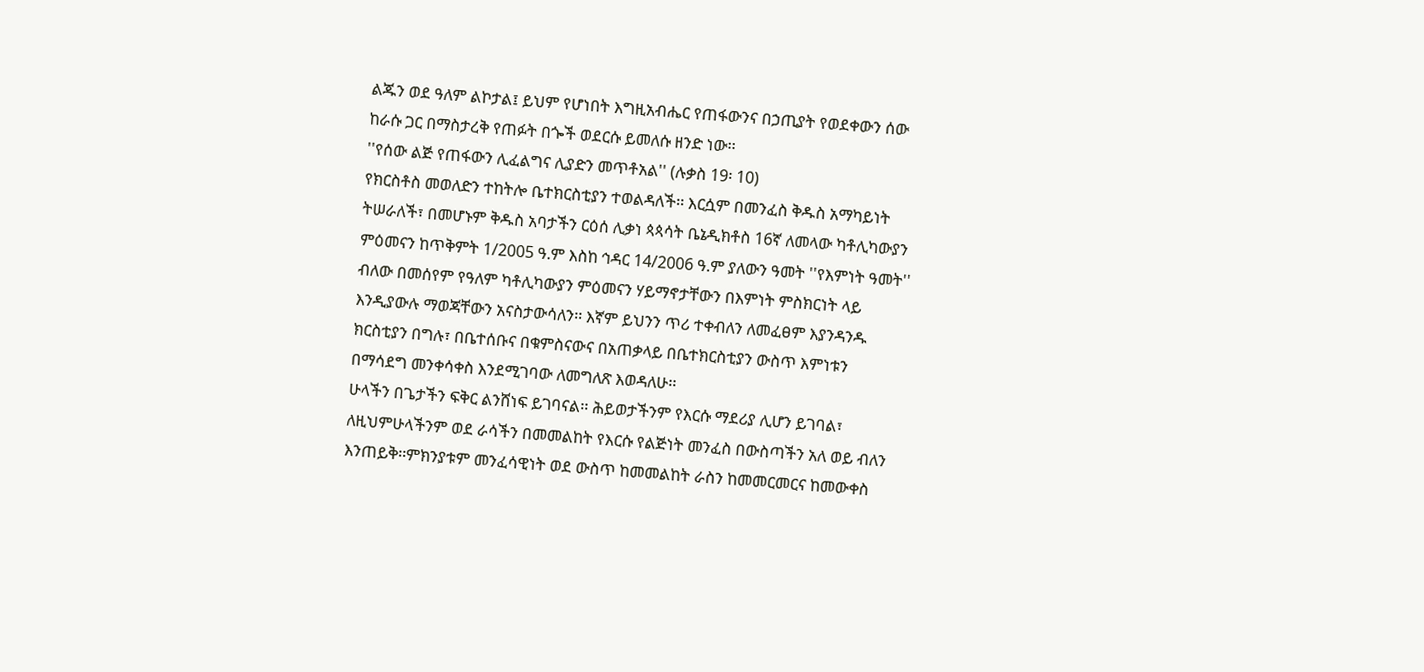ልጁን ወደ ዓለም ልኮታል፤ ይህም የሆነበት እግዚአብሔር የጠፋውንና በኃጢያት የወደቀውን ሰው ከራሱ ጋር በማስታረቅ የጠፉት በጐች ወደርሱ ይመለሱ ዘንድ ነው፡፡
''የሰው ልጅ የጠፋውን ሊፈልግና ሊያድን መጥቶአል'' (ሉቃስ 19፡ 10)
የክርስቶስ መወለድን ተከትሎ ቤተክርስቲያን ተወልዳለች፡፡ እርሷም በመንፈስ ቅዱስ አማካይነት ትሠራለች፣ በመሆኑም ቅዱስ አባታችን ርዕሰ ሊቃነ ጳጳሳት ቤኔዲክቶስ 16ኛ ለመላው ካቶሊካውያን ምዕመናን ከጥቅምት 1/2005 ዓ.ም እስከ ኅዳር 14/2006 ዓ.ም ያለውን ዓመት ''የእምነት ዓመት'' ብለው በመሰየም የዓለም ካቶሊካውያን ምዕመናን ሃይማኖታቸውን በእምነት ምስክርነት ላይ እንዲያውሉ ማወጃቸውን አናስታውሳለን፡፡ እኛም ይህንን ጥሪ ተቀብለን ለመፈፀም እያንዳንዱ ክርስቲያን በግሉ፣ በቤተሰቡና በቁምስናውና በአጠቃላይ በቤተክርስቲያን ውስጥ እምነቱን በማሳደግ መንቀሳቀስ እንደሚገባው ለመግለጽ እወዳለሁ፡፡
ሁላችን በጌታችን ፍቅር ልንሸነፍ ይገባናል፡፡ ሕይወታችንም የእርሱ ማደሪያ ሊሆን ይገባል፣ ለዚህምሁላችንም ወደ ራሳችን በመመልከት የእርሱ የልጅነት መንፈስ በውስጣችን አለ ወይ ብለን እንጠይቅ፡፡ምክንያቱም መንፈሳዊነት ወደ ውስጥ ከመመልከት ራስን ከመመርመርና ከመውቀስ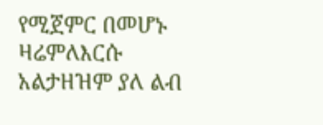የሚጀምር በመሆኑ ዛሬምለእርሱ አልታዘዝም ያለ ልብ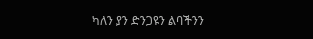ካለን ያን ድንጋዩን ልባችንን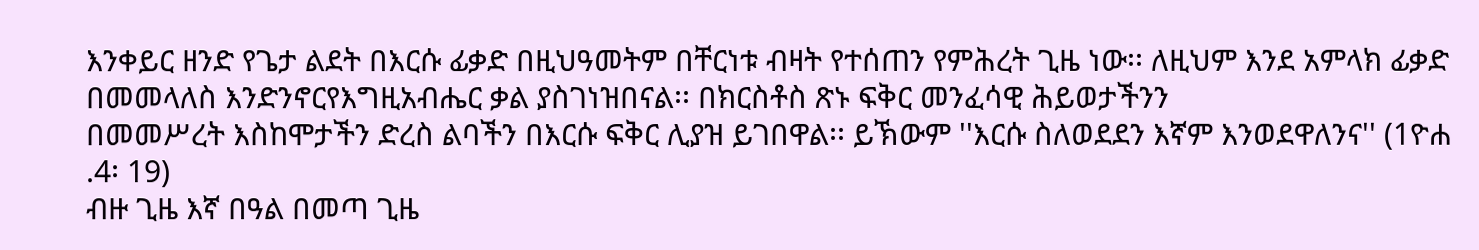እንቀይር ዘንድ የጌታ ልደት በእርሱ ፊቃድ በዚህዓመትም በቸርነቱ ብዛት የተሰጠን የምሕረት ጊዜ ነው፡፡ ለዚህም እንደ አምላክ ፊቃድ በመመላለስ እንድንኖርየእግዚአብሔር ቃል ያስገነዝበናል፡፡ በክርስቶስ ጽኑ ፍቅር መንፈሳዊ ሕይወታችንን
በመመሥረት እስከሞታችን ድረስ ልባችን በእርሱ ፍቅር ሊያዝ ይገበዋል፡፡ ይኽውም ''እርሱ ስለወደደን እኛም እንወደዋለንና'' (1ዮሐ .4፡ 19)
ብዙ ጊዜ እኛ በዓል በመጣ ጊዜ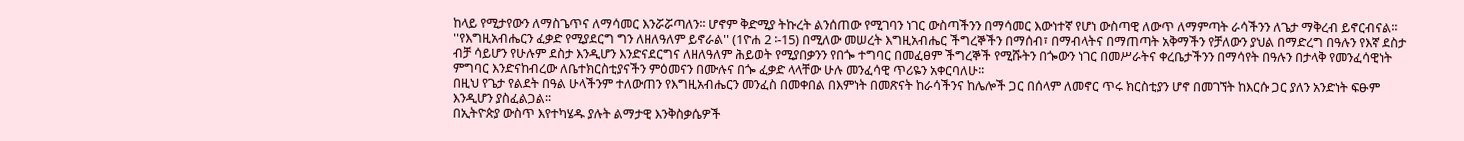ከላይ የሚታየውን ለማስጌጥና ለማሳመር እንሯሯጣለን፡፡ ሆኖም ቅድሚያ ትኩረት ልንሰጠው የሚገባን ነገር ውስጣችንን በማሳመር እውነተኛ የሆነ ውስጣዊ ለውጥ ለማምጣት ራሳችንን ለጌታ ማቅረብ ይኖርብናል፡፡
''የእግዚአብሔርን ፈቃድ የሚያደርግ ግን ለዘለዓለም ይኖራል'' (1ዮሐ 2 ፡-15) በሚለው መሠረት እግዚአብሔር ችግረኞችን በማሰብ፣ በማብላትና በማጠጣት አቅማችን የቻለውን ያህል በማድረግ በዓሉን የእኛ ደስታ ብቻ ሳይሆን የሁሉም ደስታ እንዲሆን እንድናደርግና ለዘለዓለም ሕይወት የሚያበቃንን የበጐ ተግባር በመፈፀም ችግረኞች የሚሹትን በጐውን ነገር በመሥራትና ቀረቤታችንን በማሳየት በዓሉን በታላቅ የመንፈሳዊነት ምግባር እንድናከብረው ለቤተክርስቲያናችን ምዕመናን በሙሉና በጐ ፈቃድ ላላቸው ሁሉ መንፈሳዊ ጥሪዬን አቀርባለሁ፡፡
በዚህ የጌታ የልደት በዓል ሁላችንም ተለውጠን የእግዚአብሔርን መንፈስ በመቀበል በእምነት በመጽናት ከራሳችንና ከሌሎች ጋር በሰላም ለመኖር ጥሩ ክርስቲያን ሆኖ በመገኘት ከእርሱ ጋር ያለን አንድነት ፍፁም እንዲሆን ያስፈልጋል፡፡
በኢትዮጵያ ውስጥ እየተካሄዱ ያሉት ልማታዊ እንቅስቃሴዎች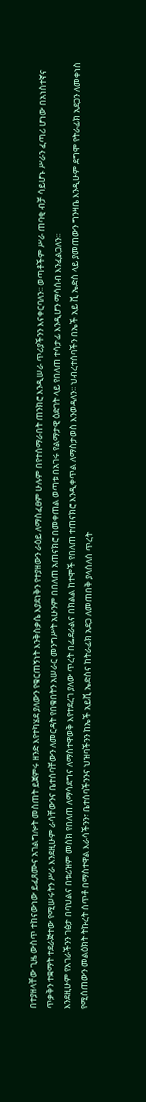በተያዘላቸው ጊዜ ውስጥ ተከናውነው ይፈጸሙና አገልግሎት መስጠት ይጀምሩ ዘንድ እየተካሄደ ያለውን የቁርጠኝነት እንቅስቃሴ እያደነቅን የተያዘውን ራዕይ ለማስፈፀም ሁሉም በየተሰማራበት ጠንክሮ እንዲሠራ ጥሪያችንን እናቀርባለን፡፡ ወጣቶችም ሥራ ጠባቂ ብቻ ሳይሆኑ ሥራን ፈጣሪ ሆነው በአነስተኛና ጥቃቅን ተቋማት ተደራጅተው የሚሠሩትን ሥራ እንደዚሁም ራሳቸውንና ቤተሰባቸውን ለመርዳት የበቁበትን አሠራር መንግሥት አሁንም በበለጠ አጠናክሮ በመቀጠል ወጣቱ በአገሩ የልማታዊ ዕድገት ላይ የበለጠ ተሳታፊ እንዲሆን ማሳሰብ እንፈልጋለን፡፡
እንደዚሁም የአገራችንን ገፅታ በባህልና በቱሪዝም መስክ የበለጠ ለማሳደግና ለማስተዋወቅ እየተደረገ ያለው ጥረት በፌደራልና በክልል ከተሞች የበለጠ ተጠናክሮ እንዲቀጥል ለማስታወስ እንወዳለን፡፡ ህብረተሰባችን በኤች አይ ቪ ኤድስ ላይ ያመጠውን ግንዛቤ እንዲሁም ደግሞ የትራፊክ አደጋን ለመቀነስ የሚሰጠውን መልዕክት ትኩረት ሰጥቶ በማስተዋል እራሳችንን፣ ቤተሰባችንንና ህዝባችንን ከኤች አይቪ ኤድስና ከትራፊክ አደጋ ለመጠበቅ ያላሰለሰ ጥረት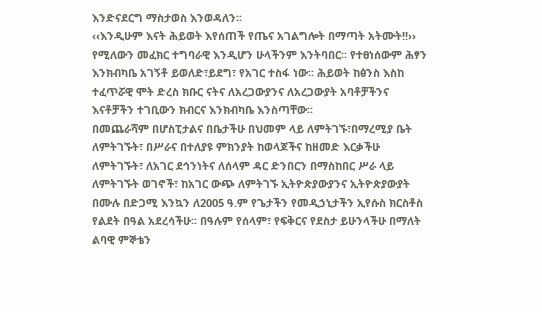እንድናደርግ ማስታወስ እንወዳለን፡፡
‹‹እንዲሁም እናት ሕይወት እየሰጠች የጤና አገልግሎት በማጣት አትሙት!!›› የሚለውን መፈክር ተግባራዊ እንዲሆን ሁላችንም እንትባበር፡፡ የተፀነሰውም ሕፃን እንክብካቤ አገኝቶ ይወለድ፣ይደግ፣ የአገር ተስፋ ነው፡፡ ሕይወት ከፅንስ እስከ ተፈጥሯዊ ሞት ድረስ ክቡር ናትና ለአረጋውያንና ለአረጋውያት አባቶቻችንና እናቶቻችን ተገቢውን ክብርና እንክብካቤ እንስጣቸው፡፡
በመጨራሻም በሆስፒታልና በቤታችሁ በህመም ላይ ለምትገኙ፣በማረሚያ ቤት ለምትገኙት፣ በሥራና በተለያዩ ምክንያት ከወላጆችና ከዘመድ እርቃችሁ ለምትገኙት፣ ለአገር ደኅንነትና ለሰላም ዳር ድንበርን በማስከበር ሥራ ላይ ለምትገኙት ወገኖች፣ ከአገር ውጭ ለምትገኙ ኢትዮጵያውያንና ኢትዮጵያውያት በሙሉ በድጋሚ እንኳን ለ2005 ዓ.ም የጌታችን የመዲኃኒታችን ኢየሱስ ክርስቶስ የልደት በዓል አደረሳችሁ፡፡ በዓሉም የሰላም፣ የፍቅርና የደስታ ይሁንላችሁ በማለት ልባዊ ምኞቴን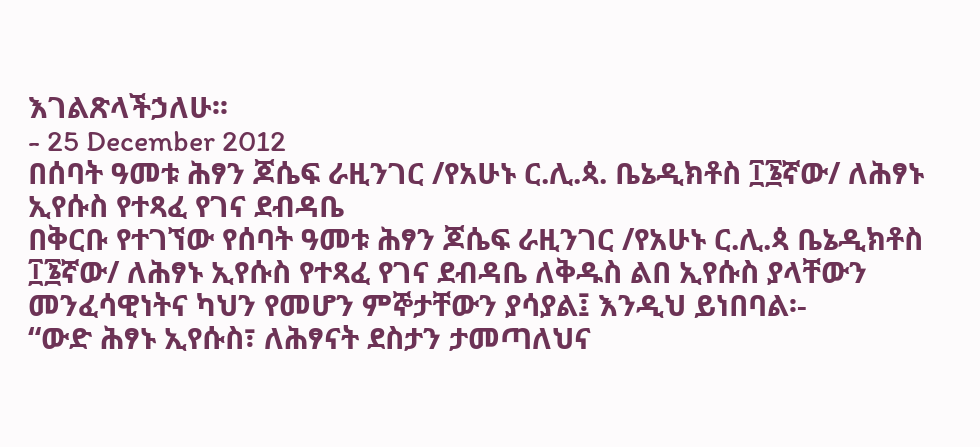እገልጽላችኃለሁ፡፡
- 25 December 2012
በሰባት ዓመቱ ሕፃን ጆሴፍ ራዚንገር /የአሁኑ ር.ሊ.ጳ. ቤኔዲክቶስ ፲፮ኛው/ ለሕፃኑ ኢየሱስ የተጻፈ የገና ደብዳቤ
በቅርቡ የተገኘው የሰባት ዓመቱ ሕፃን ጆሴፍ ራዚንገር /የአሁኑ ር.ሊ.ጳ ቤኔዲክቶስ ፲፮ኛው/ ለሕፃኑ ኢየሱስ የተጻፈ የገና ደብዳቤ ለቅዱስ ልበ ኢየሱስ ያላቸውን መንፈሳዊነትና ካህን የመሆን ምኞታቸውን ያሳያል፤ እንዲህ ይነበባል፡-
“ውድ ሕፃኑ ኢየሱስ፣ ለሕፃናት ደስታን ታመጣለህና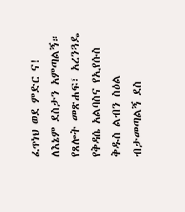ፈጥነህ ወደ ምድር ና! ለእኔም ደስታን አምጣልኝ። የጸሎት መጽሐፍ፣ አረንጓዴ የቅዳሴ አልባስና የኢየሱስ ቅዱስ ልብን ስዕል ብታመጣልኝ ደስ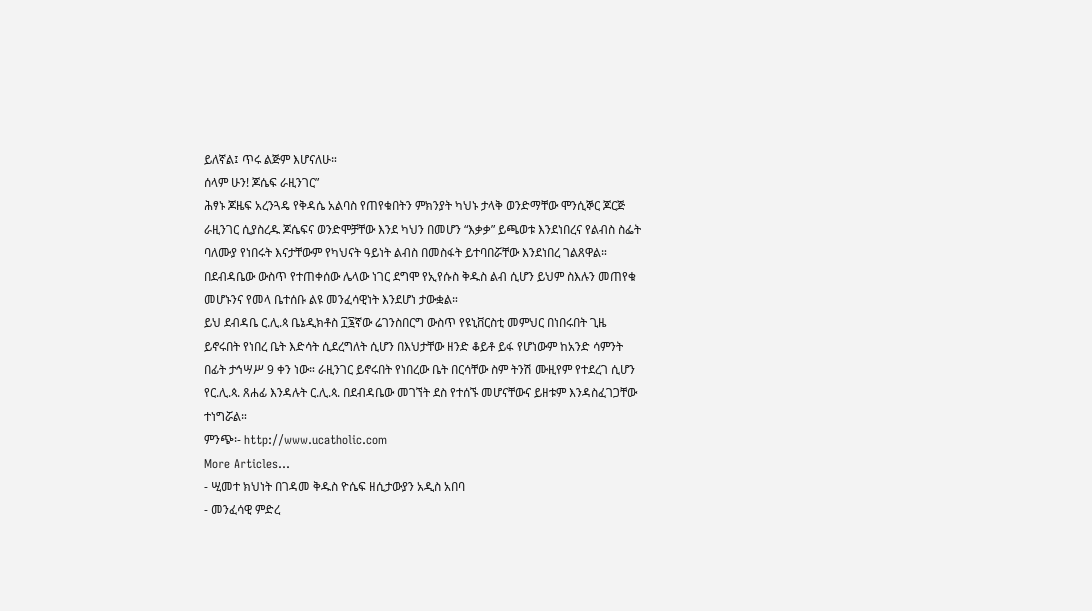ይለኛል፤ ጥሩ ልጅም እሆናለሁ።
ሰላም ሁን! ጆሴፍ ራዚንገር”
ሕፃኑ ጆዜፍ አረንጓዴ የቅዳሴ አልባስ የጠየቁበትን ምክንያት ካህኑ ታላቅ ወንድማቸው ሞንሲኞር ጆርጅ ራዚንገር ሲያስረዱ ጆሴፍና ወንድሞቻቸው እንደ ካህን በመሆን “እቃቃ” ይጫወቱ እንደነበረና የልብስ ስፌት ባለሙያ የነበሩት እናታቸውም የካህናት ዓይነት ልብስ በመስፋት ይተባበሯቸው እንደነበረ ገልጸዋል።
በደብዳቤው ውስጥ የተጠቀሰው ሌላው ነገር ደግሞ የኢየሱስ ቅዱስ ልብ ሲሆን ይህም ስእሉን መጠየቁ መሆኑንና የመላ ቤተሰቡ ልዩ መንፈሳዊነት እንደሆነ ታውቋል።
ይህ ደብዳቤ ር.ሊ.ጳ ቤኔዲክቶስ ፲፮ኛው ሬገንስበርግ ውስጥ የዩኒቨርስቲ መምህር በነበሩበት ጊዜ ይኖሩበት የነበረ ቤት እድሳት ሲደረግለት ሲሆን በእህታቸው ዘንድ ቆይቶ ይፋ የሆነውም ከአንድ ሳምንት በፊት ታኅሣሥ 9 ቀን ነው። ራዚንገር ይኖሩበት የነበረው ቤት በርሳቸው ስም ትንሽ ሙዚየም የተደረገ ሲሆን የር.ሊ.ጳ. ጸሐፊ እንዳሉት ር.ሊ.ጳ. በደብዳቤው መገኘት ደስ የተሰኙ መሆናቸውና ይዘቱም እንዳስፈገጋቸው ተነግሯል።
ምንጭ፡- http://www.ucatholic.com
More Articles...
- ሢመተ ክህነት በገዳመ ቅዱስ ዮሴፍ ዘሲታውያን አዲስ አበባ
- መንፈሳዊ ምድረ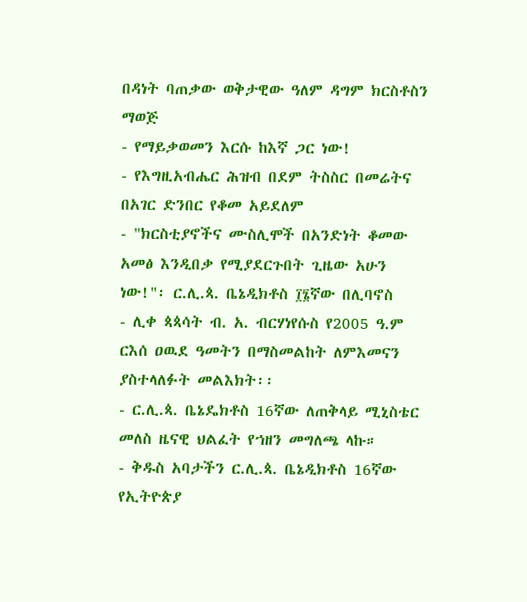በዳነት ባጠቃው ወቅታዊው ዓለም ዳግም ክርስቶስን ማወጅ
- የማይቃወመን እርሱ ከእኛ ጋር ነው!
- የእግዚአብሔር ሕዝብ በደም ትስስር በመሬትና በአገር ድንበር የቆመ አይደለም
- "ክርስቲያኖችና ሙስሊሞች በአንድነት ቆመው አመፅ እንዲበቃ የሚያደርጉበት ጊዜው አሁን ነው!"፡ ር.ሊ.ጳ. ቤኔዲክቶስ ፲፮ኛው በሊባኖስ
- ሊቀ ጳጳሳት ብ. አ. ብርሃነየሱስ የ2005 ዓ.ም ርእሰ ዐዉደ ዓመትን በማስመልከት ለምእመናን ያስተላለፉት መልእክት፡፡
- ር.ሊ.ጳ. ቤኔዴክቶስ 16ኛው ለጠቅላይ ሚኒስቴር መለስ ዜናዊ ህልፈት የኀዘን መግለጫ ላኩ።
- ቅዱስ አባታችን ር.ሊ.ጳ. ቤኔዲክቶስ 16ኛው የኢትዮጵያ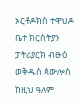ኦርቶዶክስ ተዋህዶ ቤተ ክርስትያን ፓትሪያርክ ብፁዕ ወቅዱስ ጳውሎስ ከዚህ ዓለም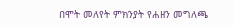በሞት መለየት ምክንያት የሐዘን መግለጫ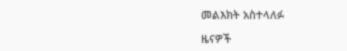መልእክት አስተላለፉ

ዜናዎች